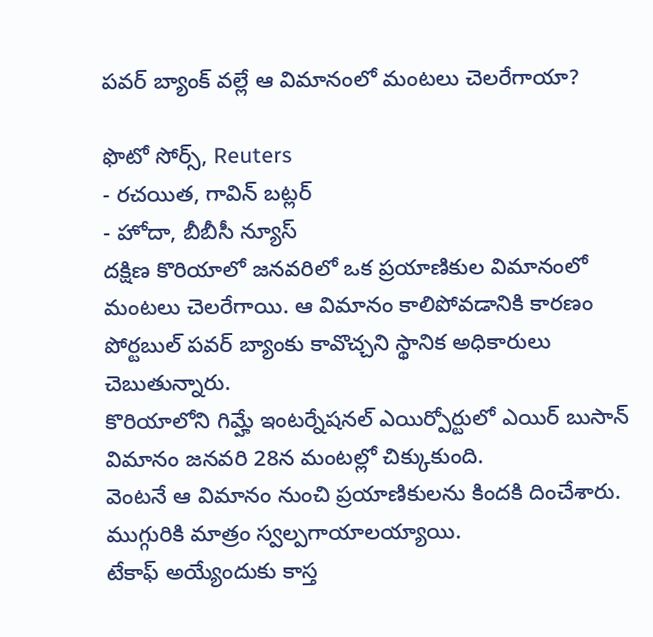పవర్ బ్యాంక్ వల్లే ఆ విమానంలో మంటలు చెలరేగాయా?

ఫొటో సోర్స్, Reuters
- రచయిత, గావిన్ బట్లర్
- హోదా, బీబీసీ న్యూస్
దక్షిణ కొరియాలో జనవరిలో ఒక ప్రయాణికుల విమానంలో మంటలు చెలరేగాయి. ఆ విమానం కాలిపోవడానికి కారణం పోర్టబుల్ పవర్ బ్యాంకు కావొచ్చని స్థానిక అధికారులు చెబుతున్నారు.
కొరియాలోని గిమ్హే ఇంటర్నేషనల్ ఎయిర్పోర్టులో ఎయిర్ బుసాన్ విమానం జనవరి 28న మంటల్లో చిక్కుకుంది.
వెంటనే ఆ విమానం నుంచి ప్రయాణికులను కిందకి దించేశారు. ముగ్గురికి మాత్రం స్వల్పగాయాలయ్యాయి.
టేకాఫ్ అయ్యేందుకు కాస్త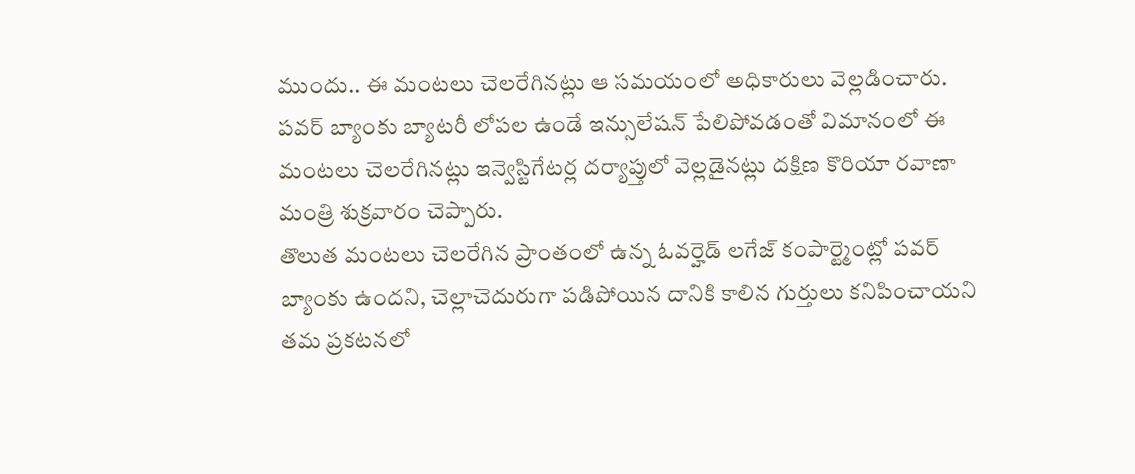ముందు.. ఈ మంటలు చెలరేగినట్లు ఆ సమయంలో అధికారులు వెల్లడించారు.
పవర్ బ్యాంకు బ్యాటరీ లోపల ఉండే ఇన్సులేషన్ పేలిపోవడంతో విమానంలో ఈ మంటలు చెలరేగినట్లు ఇన్వెస్టిగేటర్ల దర్యాప్తులో వెల్లడైనట్లు దక్షిణ కొరియా రవాణా మంత్రి శుక్రవారం చెప్పారు.
తొలుత మంటలు చెలరేగిన ప్రాంతంలో ఉన్న ఓవర్హెడ్ లగేజ్ కంపార్ట్మెంట్లో పవర్ బ్యాంకు ఉందని, చెల్లాచెదురుగా పడిపోయిన దానికి కాలిన గుర్తులు కనిపించాయని తమ ప్రకటనలో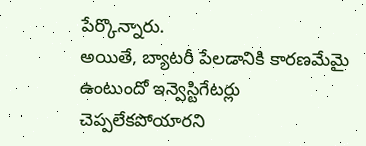పేర్కొన్నారు.
అయితే, బ్యాటరీ పేలడానికి కారణమేమై ఉంటుందో ఇన్వెస్టిగేటర్లు చెప్పలేకపోయారని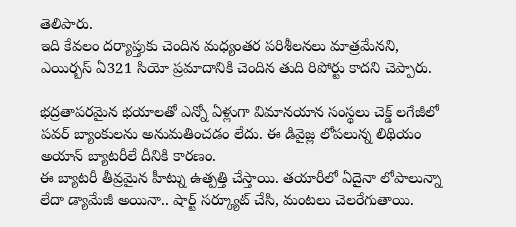తెలిపారు.
ఇది కేవలం దర్యాప్తుకు చెందిన మధ్యంతర పరిశీలనలు మాత్రమేనని, ఎయిర్బస్ ఏ321 సియో ప్రమాదానికి చెందిన తుది రిపోర్టు కాదని చెప్పారు.

భద్రతాపరమైన భయాలతో ఎన్నో ఏళ్లుగా విమానయాన సంస్థలు చెక్డ్ లగేజీలో పవర్ బ్యాంకులను అనుమతించడం లేదు. ఈ డివైజ్ల లోపలున్న లిథియం అయాన్ బ్యాటరీలే దీనికి కారణం.
ఈ బ్యాటరీ తీవ్రమైన హీట్ను ఉత్పత్తి చేస్తాయి. తయారీలో ఏదైనా లోపాలున్నా లేదా డ్యామేజీ అయినా.. షార్ట్ సర్క్యూట్ చేసి, మంటలు చెలరేగుతాయి.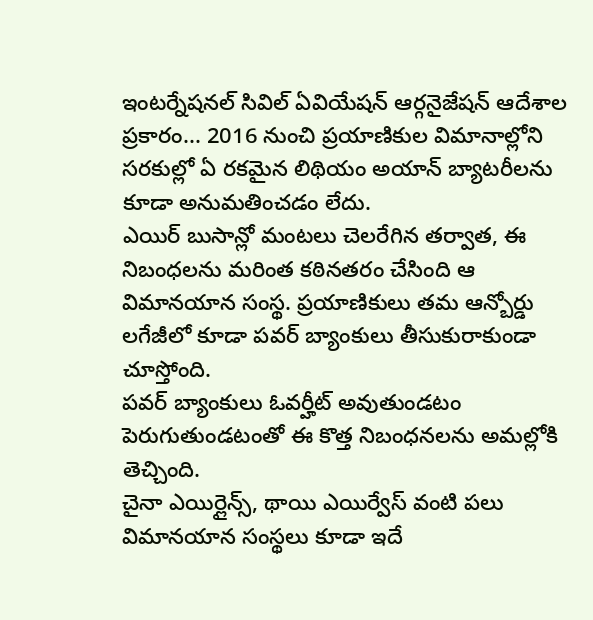ఇంటర్నేషనల్ సివిల్ ఏవియేషన్ ఆర్గనైజేషన్ ఆదేశాల ప్రకారం... 2016 నుంచి ప్రయాణికుల విమానాల్లోని సరకుల్లో ఏ రకమైన లిథియం అయాన్ బ్యాటరీలను కూడా అనుమతించడం లేదు.
ఎయిర్ బుసాన్లో మంటలు చెలరేగిన తర్వాత, ఈ నిబంధలను మరింత కఠినతరం చేసింది ఆ విమానయాన సంస్థ. ప్రయాణికులు తమ ఆన్బోర్డు లగేజీలో కూడా పవర్ బ్యాంకులు తీసుకురాకుండా చూస్తోంది.
పవర్ బ్యాంకులు ఓవర్హీట్ అవుతుండటం పెరుగుతుండటంతో ఈ కొత్త నిబంధనలను అమల్లోకి తెచ్చింది.
చైనా ఎయిర్లైన్స్, థాయి ఎయిర్వేస్ వంటి పలు విమానయాన సంస్థలు కూడా ఇదే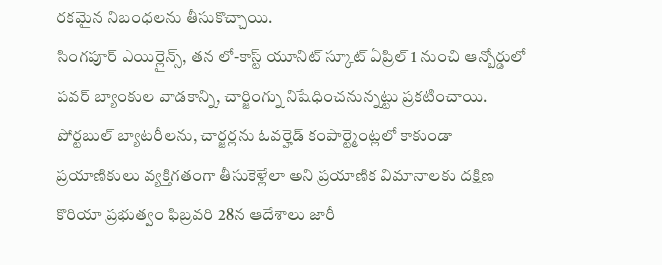రకమైన నిబంధలను తీసుకొచ్చాయి.
సింగపూర్ ఎయిర్లైన్స్, తన లో-కాస్ట్ యూనిట్ స్కూట్ ఏప్రిల్ 1 నుంచి ఆన్బోర్డులో పవర్ బ్యాంకుల వాడకాన్ని, చార్జింగ్ను నిషేధించనున్నట్టు ప్రకటించాయి.
పోర్టబుల్ బ్యాటరీలను, చార్జర్లను ఓవర్హెడ్ కంపార్ట్మెంట్లలో కాకుండా ప్రయాణికులు వ్యక్తిగతంగా తీసుకెళ్లేలా అని ప్రయాణిక విమానాలకు దక్షిణ కొరియా ప్రభుత్వం ఫిబ్రవరి 28న ఆదేశాలు జారీ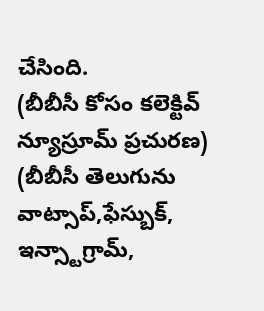చేసింది.
(బీబీసీ కోసం కలెక్టివ్ న్యూస్రూమ్ ప్రచురణ)
(బీబీసీ తెలుగును వాట్సాప్,ఫేస్బుక్, ఇన్స్టాగ్రామ్,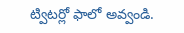ట్విటర్లో ఫాలో అవ్వండి.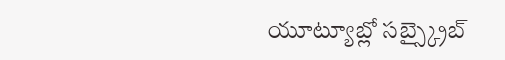యూట్యూబ్లో సబ్స్క్రైబ్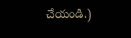చేయండి.)